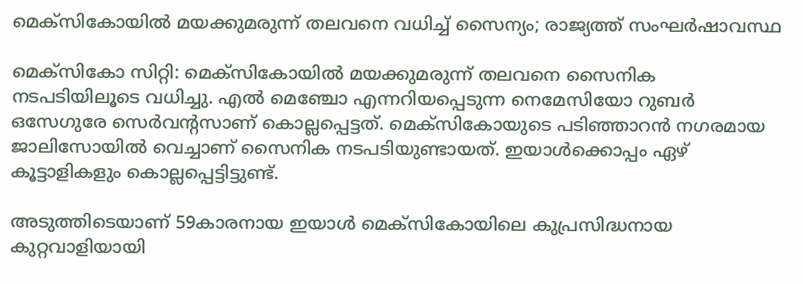മെക്സികോയിൽ മയക്കുമരുന്ന് തലവനെ വധിച്ച് സൈന്യം; രാജ്യത്ത് സംഘർഷാവസ്ഥ

മെക്സികോ സിറ്റി: മെക്സികോയിൽ മയക്കുമരുന്ന് തലവനെ സൈനിക നടപടിയിലൂടെ വധിച്ചു. എൽ മെഞ്ചോ എന്നറിയപ്പെടുന്ന നെമേസിയോ റുബർ ഒസേഗുരേ സെർവന്റസാണ് കൊല്ലപ്പെട്ടത്. മെക്സികോയുടെ പടിഞ്ഞാറൻ നഗരമായ ജാലിസോയിൽ വെച്ചാണ് സൈനിക നടപടിയുണ്ടായത്. ഇയാൾക്കൊപ്പം ഏഴ് കൂട്ടാളികളും കൊല്ലപ്പെട്ടിട്ടുണ്ട്.

അടുത്തിടെയാണ് 59കാരനായ ഇയാൾ മെക്സികോയിലെ കുപ്രസിദ്ധനായ കുറ്റവാളിയായി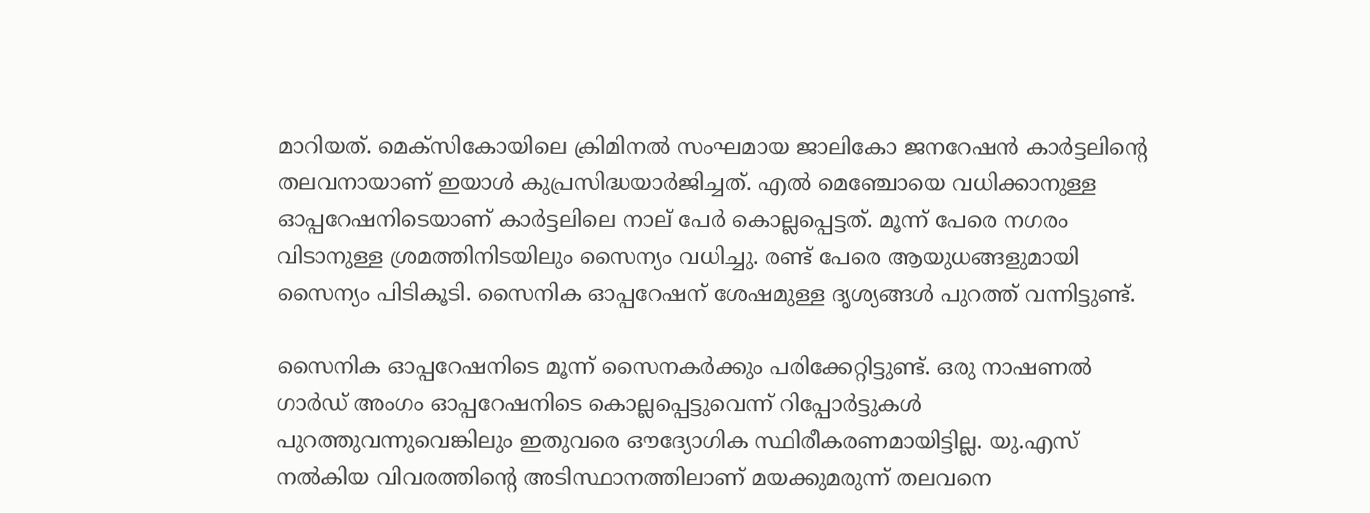മാറിയത്. മെക്സികോയിലെ ക്രിമിനൽ സംഘമായ ജാലികോ ജനറേഷൻ കാർട്ടലിന്റെ തലവനായാണ് ഇയാൾ കുപ്രസിദ്ധയാർജിച്ചത്. എൽ മെഞ്ചോയെ വധിക്കാനുള്ള ഓപ്പറേഷനിടെയാണ് കാർട്ടലിലെ നാല് പേർ കൊല്ലപ്പെട്ടത്. മൂന്ന് പേരെ നഗരം വിടാനുള്ള ശ്രമത്തിനിടയിലും സൈന്യം വധിച്ചു. രണ്ട് പേരെ ആയുധങ്ങളുമായി സൈന്യം പിടികൂടി. സൈനിക ഓപ്പറേഷന് ശേഷമുള്ള ദൃശ്യങ്ങൾ പുറത്ത് വന്നിട്ടുണ്ട്.

സൈനിക ഓപ്പറേഷനിടെ മൂന്ന് സൈനകർക്കും പരിക്കേറ്റിട്ടുണ്ട്. ഒരു നാഷണൽ ഗാർഡ് അംഗം ഓപ്പറേഷനിടെ കൊല്ലപ്പെട്ടുവെന്ന് റിപ്പോർട്ടുകൾ പുറത്തുവന്നുവെങ്കിലും ഇതുവരെ ഔദ്യോഗിക സ്ഥിരീകരണമായിട്ടില്ല. യു.എസ് നൽകിയ വിവരത്തിന്റെ അടിസ്ഥാനത്തിലാണ് മയക്കുമരുന്ന് തലവനെ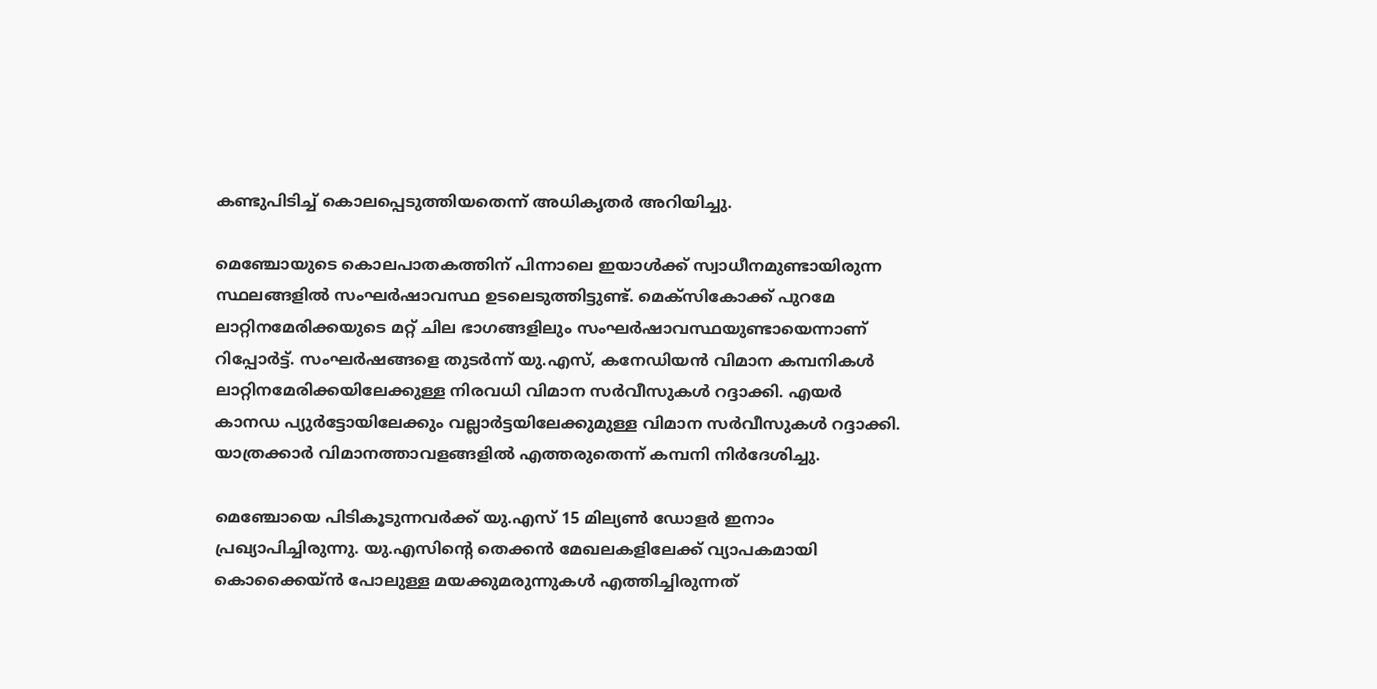കണ്ടുപിടിച്ച് കൊലപ്പെടുത്തിയതെന്ന് അധികൃതർ അറിയിച്ചു.

മെഞ്ചോയുടെ കൊലപാതകത്തിന് പിന്നാലെ ഇയാൾക്ക് സ്വാധീനമുണ്ടായിരുന്ന സ്ഥലങ്ങളിൽ സംഘർഷാവസ്ഥ ഉടലെടുത്തിട്ടുണ്ട്. മെക്സികോക്ക് പുറമേ ലാറ്റിനമേരിക്കയുടെ മറ്റ് ചില ഭാഗങ്ങളിലും സംഘർഷാവസ്ഥയുണ്ടായെന്നാണ് റിപ്പോർട്ട്. സംഘർഷങ്ങളെ തുടർന്ന് യു.എസ്, കനേഡിയൻ വിമാന കമ്പനികൾ ലാറ്റിനമേരിക്കയിലേക്കുള്ള നിരവധി വിമാന സർവീസുകൾ റദ്ദാക്കി. എയർ കാനഡ പ്യുർട്ടോയിലേക്കും വല്ലാർട്ടയിലേക്കുമുള്ള വിമാന സർവീസുകൾ റദ്ദാക്കി. യാത്രക്കാർ വിമാനത്താവളങ്ങളിൽ എത്തരുതെന്ന് കമ്പനി നിർദേശിച്ചു.

മെഞ്ചോയെ പിടികൂടുന്നവർക്ക് യു.എസ് 15 മില്യൺ ഡോളർ ഇനാം പ്രഖ്യാപിച്ചിരുന്നു. യു.എസിന്റെ തെക്കൻ മേഖലകളിലേക്ക് വ്യാപകമായി കൊക്കൈയ്ൻ പോലുള്ള മയക്കുമരുന്നുകൾ എത്തിച്ചിരുന്നത്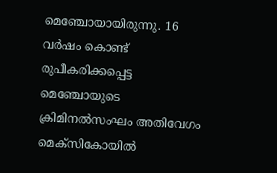മെഞ്ചോയായിരുന്നു. 16 വർഷം കൊണ്ട് രുപീകരിക്കപ്പെട്ട മെഞ്ചോയുടെ ക്രിമിനൽസംഘം അതിവേഗം മെക്സികോയിൽ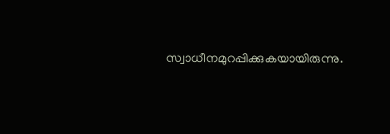സ്വാധീനമുറപ്പിക്കുകയായിരുന്നു.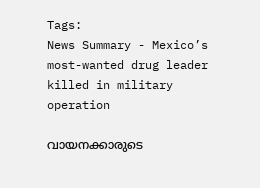Tags:
News Summary - Mexico’s most-wanted drug leader killed in military operation

വായനക്കാരുടെ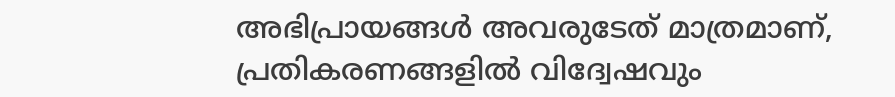അഭിപ്രായങ്ങള്‍ അവരുടേത് മാത്രമാണ്, പ്രതികരണങ്ങളിൽ വിദ്വേഷവും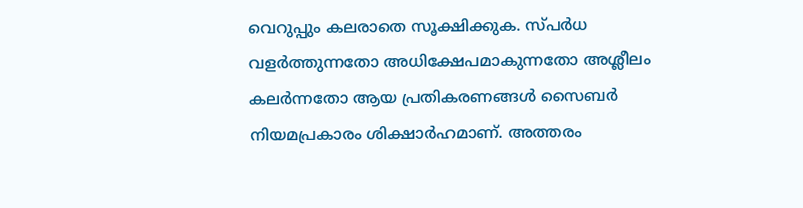വെറുപ്പും കലരാതെ സൂക്ഷിക്കുക. സ്പർധ വളർത്തുന്നതോ അധിക്ഷേപമാകുന്നതോ അശ്ലീലം കലർന്നതോ ആയ പ്രതികരണങ്ങൾ സൈബർ നിയമപ്രകാരം ശിക്ഷാർഹമാണ്. അത്തരം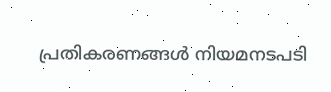പ്രതികരണങ്ങൾ നിയമനടപടി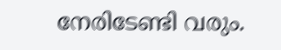നേരിടേണ്ടി വരും.